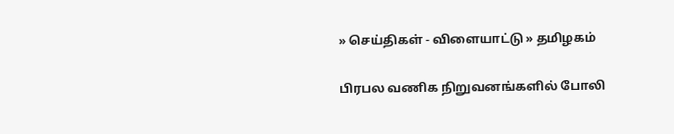» செய்திகள் - விளையாட்டு » தமிழகம்

பிரபல வணிக நிறுவனங்களில் போலி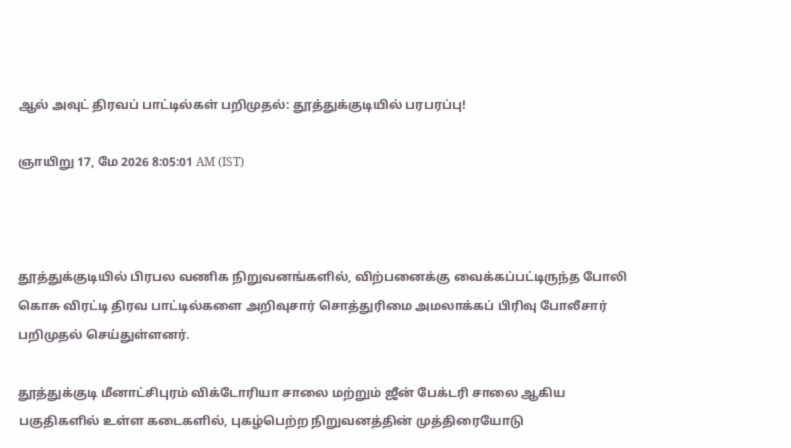ஆல் அவுட் திரவப் பாட்டில்கள் பறிமுதல்: தூத்துக்குடியில் பரபரப்பு!

ஞாயிறு 17, மே 2026 8:05:01 AM (IST)



தூத்துக்குடியில் பிரபல வணிக நிறுவனங்களில், விற்பனைக்கு வைக்கப்பட்டிருந்த போலி கொசு விரட்டி திரவ பாட்டில்களை அறிவுசார் சொத்துரிமை அமலாக்கப் பிரிவு போலீசார் பறிமுதல் செய்துள்ளனர்.

தூத்துக்குடி மீனாட்சிபுரம் விக்டோரியா சாலை மற்றும் ஜீன் பேக்டரி சாலை ஆகிய பகுதிகளில் உள்ள கடைகளில், புகழ்பெற்ற நிறுவனத்தின் முத்திரையோடு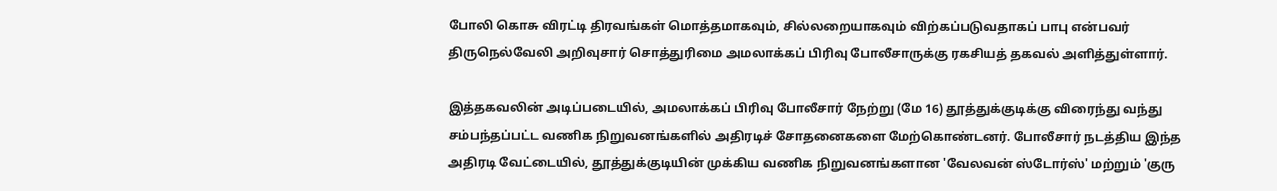போலி கொசு விரட்டி திரவங்கள் மொத்தமாகவும், சில்லறையாகவும் விற்கப்படுவதாகப் பாபு என்பவர் திருநெல்வேலி அறிவுசார் சொத்துரிமை அமலாக்கப் பிரிவு போலீசாருக்கு ரகசியத் தகவல் அளித்துள்ளார்.

இத்தகவலின் அடிப்படையில், அமலாக்கப் பிரிவு போலீசார் நேற்று (மே 16) தூத்துக்குடிக்கு விரைந்து வந்து சம்பந்தப்பட்ட வணிக நிறுவனங்களில் அதிரடிச் சோதனைகளை மேற்கொண்டனர். போலீசார் நடத்திய இந்த அதிரடி வேட்டையில், தூத்துக்குடியின் முக்கிய வணிக நிறுவனங்களான 'வேலவன் ஸ்டோர்ஸ்' மற்றும் 'குரு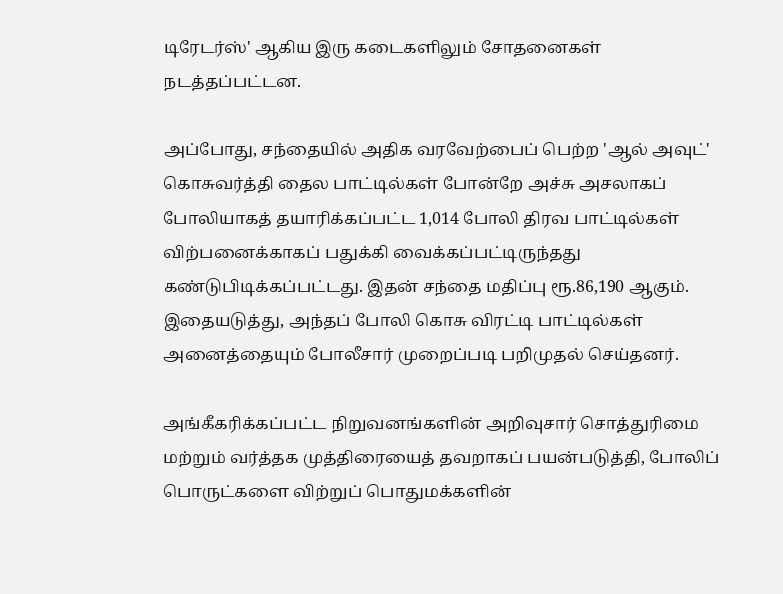டிரேடர்ஸ்' ஆகிய இரு கடைகளிலும் சோதனைகள் நடத்தப்பட்டன.

அப்போது, சந்தையில் அதிக வரவேற்பைப் பெற்ற 'ஆல் அவுட்' கொசுவர்த்தி தைல பாட்டில்கள் போன்றே அச்சு அசலாகப் போலியாகத் தயாரிக்கப்பட்ட 1,014 போலி திரவ பாட்டில்கள் விற்பனைக்காகப் பதுக்கி வைக்கப்பட்டிருந்தது கண்டுபிடிக்கப்பட்டது. இதன் சந்தை மதிப்பு ரூ.86,190 ஆகும். இதையடுத்து, அந்தப் போலி கொசு விரட்டி பாட்டில்கள் அனைத்தையும் போலீசார் முறைப்படி பறிமுதல் செய்தனர்.

அங்கீகரிக்கப்பட்ட நிறுவனங்களின் அறிவுசார் சொத்துரிமை மற்றும் வர்த்தக முத்திரையைத் தவறாகப் பயன்படுத்தி, போலிப் பொருட்களை விற்றுப் பொதுமக்களின்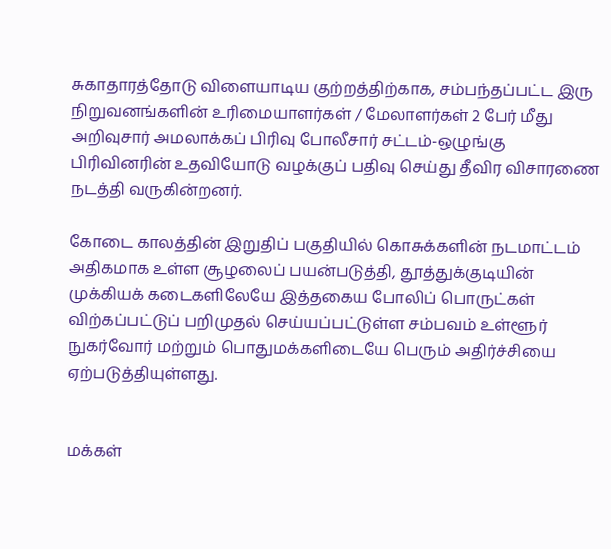சுகாதாரத்தோடு விளையாடிய குற்றத்திற்காக, சம்பந்தப்பட்ட இரு நிறுவனங்களின் உரிமையாளர்கள் / மேலாளர்கள் 2 பேர் மீது அறிவுசார் அமலாக்கப் பிரிவு போலீசார் சட்டம்-ஒழுங்கு பிரிவினரின் உதவியோடு வழக்குப் பதிவு செய்து தீவிர விசாரணை நடத்தி வருகின்றனர்.

கோடை காலத்தின் இறுதிப் பகுதியில் கொசுக்களின் நடமாட்டம் அதிகமாக உள்ள சூழலைப் பயன்படுத்தி, தூத்துக்குடியின் முக்கியக் கடைகளிலேயே இத்தகைய போலிப் பொருட்கள் விற்கப்பட்டுப் பறிமுதல் செய்யப்பட்டுள்ள சம்பவம் உள்ளூர் நுகர்வோர் மற்றும் பொதுமக்களிடையே பெரும் அதிர்ச்சியை ஏற்படுத்தியுள்ளது.


மக்கள்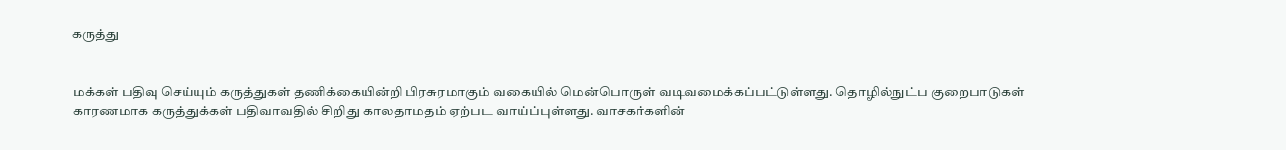கருத்து


மக்கள் பதிவு செய்யும் கருத்துகள் தணிக்கையின்றி பிரசுரமாகும் வகையில் மென்பொருள் வடிவமைக்கப்பட்டுள்ளது. தொழில்நுட்ப குறைபாடுகள் காரணமாக கருத்துக்கள் பதிவாவதில் சிறிது காலதாமதம் ஏற்பட வாய்ப்புள்ளது. வாசகர்களின்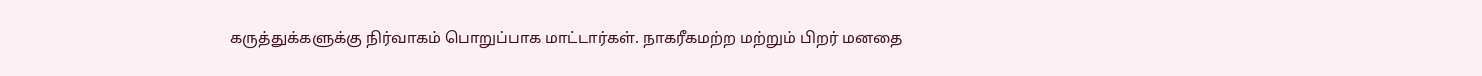கருத்துக்களுக்கு நிர்வாகம் பொறுப்பாக மாட்டார்கள். நாகரீகமற்ற மற்றும் பிறர் மனதை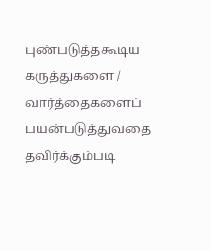புண்படுத்தகூடிய கருத்துகளை / வார்த்தைகளைப் பயன்படுத்துவதை தவிர்க்கும்படி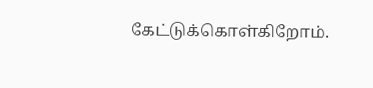கேட்டுக்கொள்கிறோம்.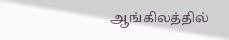ஆங்கிலத்தில்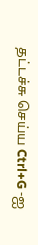தட்டச்சு செய்ய Ctrl+G -ஐ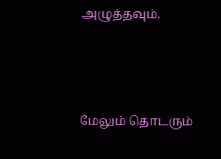அழுத்தவும்.



மேலும் தொடரும்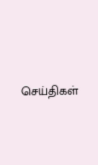செய்திகள்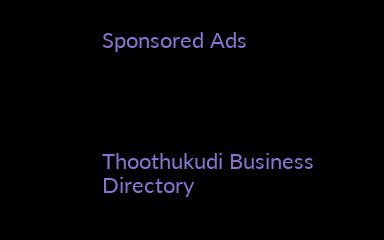Sponsored Ads




Thoothukudi Business Directory